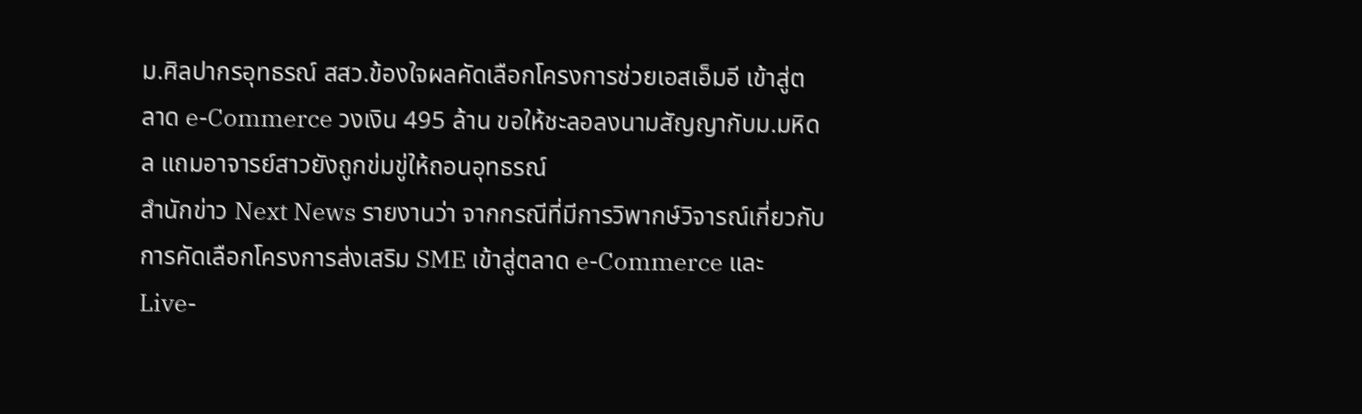ม.ศิลปากรอุทธรณ์ สสว.ข้องใจผลคัดเลือกโครงการช่วยเอสเอ็มอี เข้าสู่ตลาด e-Commerce วงเงิน 495 ล้าน ขอให้ชะลอลงนามสัญญากับม.มหิดล แถมอาจารย์สาวยังถูกข่มขู่ให้ถอนอุทธรณ์
สำนักข่าว Next News รายงานว่า จากกรณีที่มีการวิพากษ์วิจารณ์เกี่ยวกับการคัดเลือกโครงการส่งเสริม SME เข้าสู่ตลาด e-Commerce และ Live-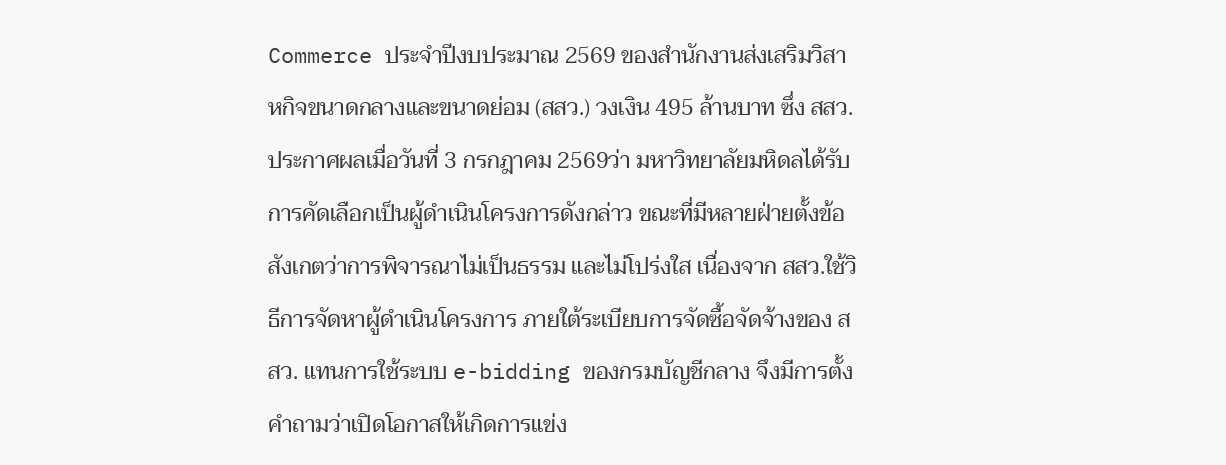Commerce ประจำปีงบประมาณ 2569 ของสำนักงานส่งเสริมวิสาหกิจขนาดกลางและขนาดย่อม (สสว.) วงเงิน 495 ล้านบาท ซึ่ง สสว.ประกาศผลเมื่อวันที่ 3 กรกฎาคม 2569ว่า มหาวิทยาลัยมหิดลได้รับการคัดเลือกเป็นผู้ดำเนินโครงการดังกล่าว ขณะที่มีหลายฝ่ายตั้งข้อสังเกตว่าการพิจารณาไม่เป็นธรรม และไม่โปร่งใส เนื่องจาก สสว.ใช้วิธีการจัดหาผู้ดำเนินโครงการ ภายใต้ระเบียบการจัดซื้อจัดจ้างของ สสว. แทนการใช้ระบบ e-bidding ของกรมบัญชีกลาง จึงมีการตั้งคำถามว่าเปิดโอกาสให้เกิดการแข่ง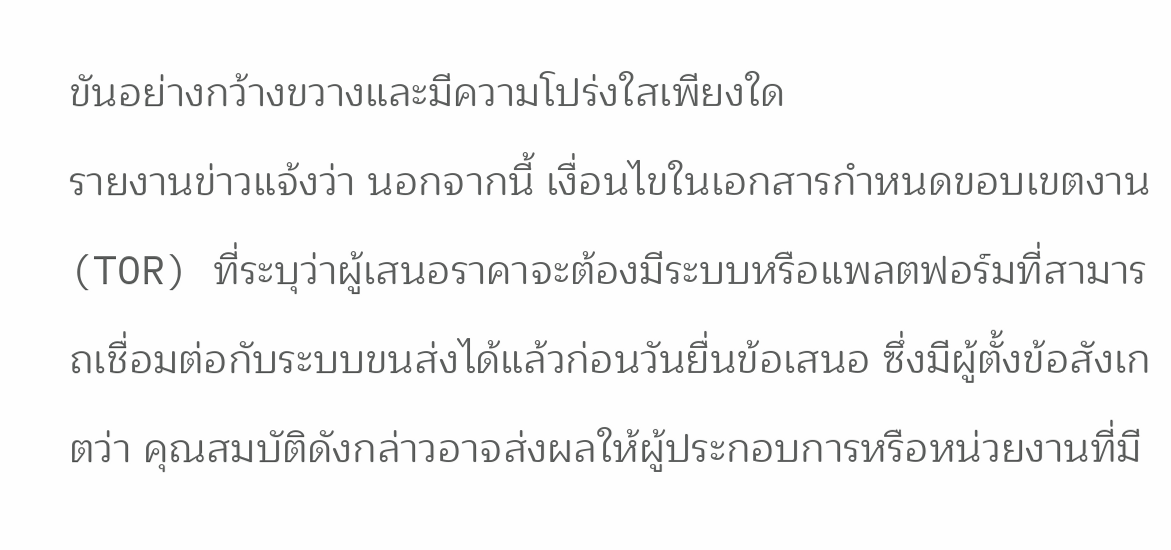ขันอย่างกว้างขวางและมีความโปร่งใสเพียงใด
รายงานข่าวแจ้งว่า นอกจากนี้ เงื่อนไขในเอกสารกำหนดขอบเขตงาน (TOR) ที่ระบุว่าผู้เสนอราคาจะต้องมีระบบหรือแพลตฟอร์มที่สามารถเชื่อมต่อกับระบบขนส่งได้แล้วก่อนวันยื่นข้อเสนอ ซึ่งมีผู้ตั้งข้อสังเกตว่า คุณสมบัติดังกล่าวอาจส่งผลให้ผู้ประกอบการหรือหน่วยงานที่มี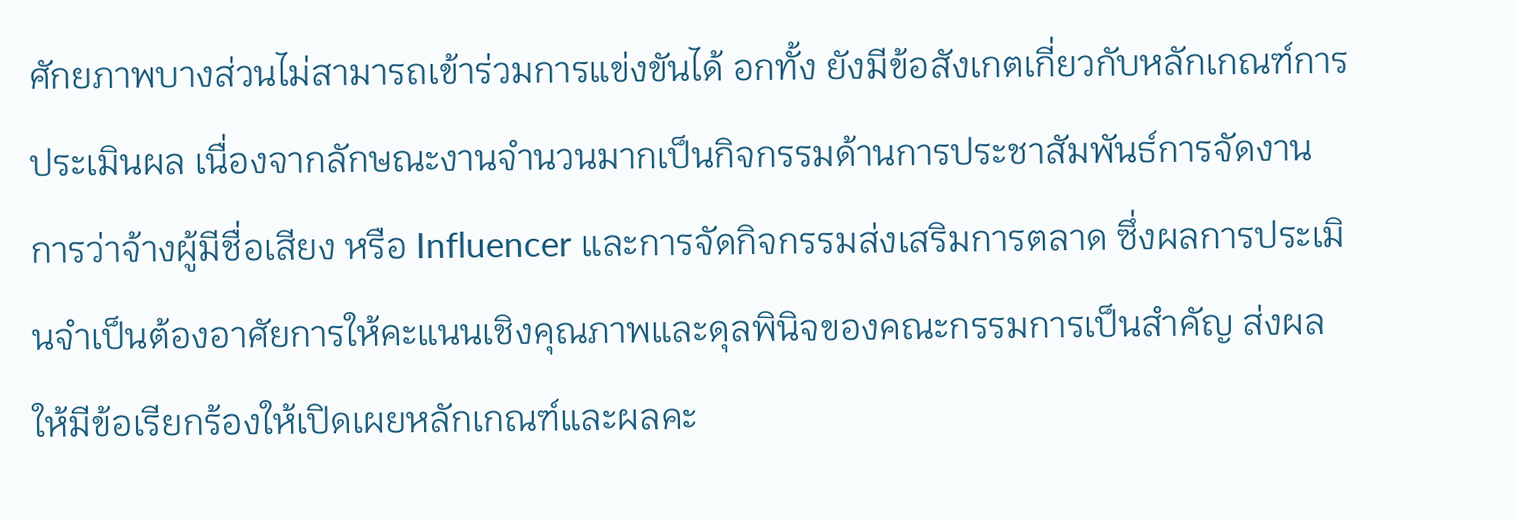ศักยภาพบางส่วนไม่สามารถเข้าร่วมการแข่งขันได้ อกทั้ง ยังมีข้อสังเกตเกี่ยวกับหลักเกณฑ์การประเมินผล เนื่องจากลักษณะงานจำนวนมากเป็นกิจกรรมด้านการประชาสัมพันธ์การจัดงาน การว่าจ้างผู้มีชื่อเสียง หรือ Influencer และการจัดกิจกรรมส่งเสริมการตลาด ซึ่งผลการประเมินจำเป็นต้องอาศัยการให้คะแนนเชิงคุณภาพและดุลพินิจของคณะกรรมการเป็นสำคัญ ส่งผลให้มีข้อเรียกร้องให้เปิดเผยหลักเกณฑ์และผลคะ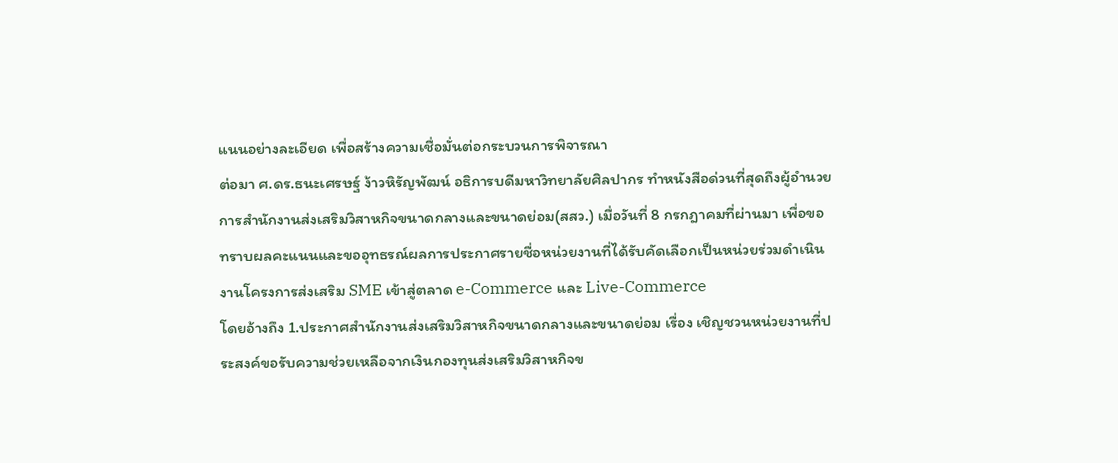แนนอย่างละเอียด เพื่อสร้างความเชื่อมั่นต่อกระบวนการพิจารณา
ต่อมา ศ.ดร.ธนะเศรษฐ์ ง้าวหิรัญพัฒน์ อธิการบดีมหาวิทยาลัยศิลปากร ทำหนังสือด่วนที่สุดถึงผู้อำนวยการสำนักงานส่งเสริมวิสาหกิจขนาดกลางและขนาดย่อม(สสว.) เมื่อวันที่ 8 กรกฎาคมที่ผ่านมา เพื่อขอทราบผลคะแนนและขออุทธรณ์ผลการประกาศรายชื่อหน่วยงานที่ได้รับคัดเลือกเป็นหน่วยร่วมดำเนินงานโครงการส่งเสริม SME เข้าสู่ตลาด e-Commerce และ Live-Commerce
โดยอ้างถึง 1.ประกาศสำนักงานส่งเสริมวิสาหกิจขนาดกลางและขนาดย่อม เรื่อง เชิญชวนหน่วยงานที่ประสงค์ขอรับความช่วยเหลือจากเงินกองทุนส่งเสริมวิสาหกิจข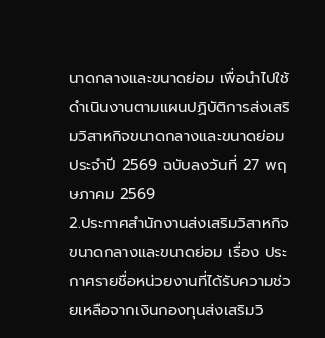นาดกลางและขนาดย่อม เพื่อนำไปใช้ดำเนินงานตามแผนปฏิบัติการส่งเสริมวิสาหกิจขนาดกลางและขนาดย่อม ประจำปี 2569 ฉบับลงวันที่ 27 พฤษภาคม 2569
2.ประกาศสำนักงานส่งเสริมวิสาหกิจขนาดกลางและขนาดย่อม เรื่อง ประกาศรายชื่อหน่วยงานที่ได้รับความช่วยเหลือจากเงินกองทุนส่งเสริมวิ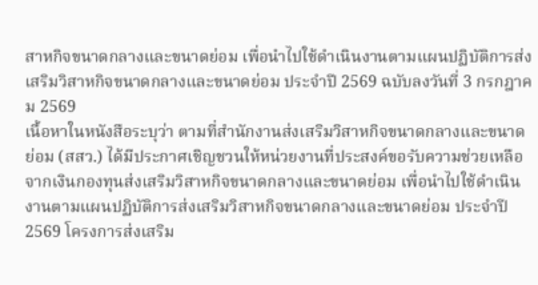สาหกิจขนาดกลางและขนาดย่อม เพื่อนำไปใช้ดำเนินงานตามแผนปฏิบัติการส่งเสริมวิสาหกิจขนาดกลางและขนาดย่อม ประจำปี 2569 ฉบับลงวันที่ 3 กรกฎาคม 2569
เนื้อหาในหนังสือระบุว่า ตามที่สำนักงานส่งเสริมวิสาหกิจขนาดกลางและขนาดย่อม (สสว.) ได้มีประกาศเชิญชวนให้หน่วยงานที่ประสงค์ขอรับความช่วยเหลือจากเงินกองทุนส่งเสริมวิสาหกิจขนาดกลางและขนาดย่อม เพื่อนำไปใช้ดำเนินงานตามแผนปฏิบัติการส่งเสริมวิสาหกิจขนาดกลางและขนาดย่อม ประจำปี 2569 โครงการส่งเสริม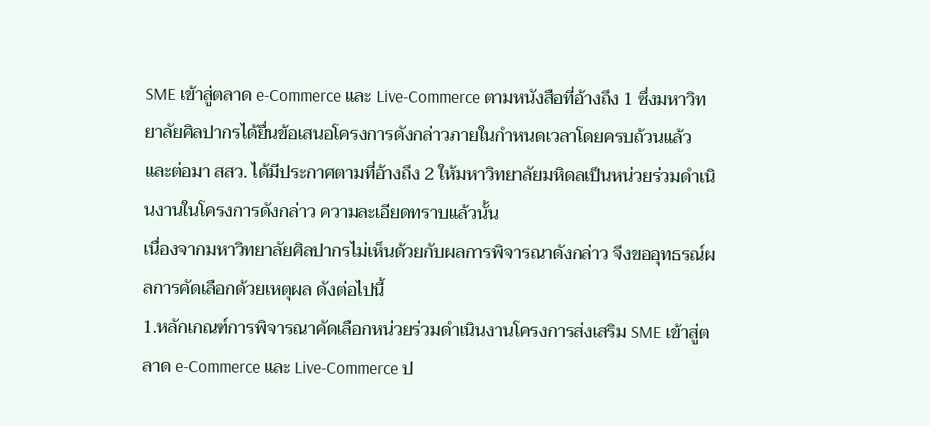SME เข้าสู่ตลาด e-Commerce และ Live-Commerce ตามหนังสือที่อ้างถึง 1 ซึ่งมหาวิทยาลัยศิลปากรได้ยื่นข้อเสนอโครงการดังกล่าวภายในกำหนดเวลาโดยครบถ้วนแล้ว และต่อมา สสว. ได้มีประกาศตามที่อ้างถึง 2 ให้มหาวิทยาลัยมหิดลเป็นหน่วยร่วมดำเนินงานในโครงการดังกล่าว ความละเอียดทราบแล้วนั้น
เนื่องจากมหาวิทยาลัยศิลปากรไม่เห็นด้วยกับผลการพิจารณาดังกล่าว จึงขออุทธรณ์ผลการคัดเลือกด้วยเหตุผล ดังต่อไปนี้
1.หลักเกณฑ์การพิจารณาคัดเลือกหน่วยร่วมดำเนินงานโครงการส่งเสริม SME เข้าสู่ตลาด e-Commerce และ Live-Commerce ป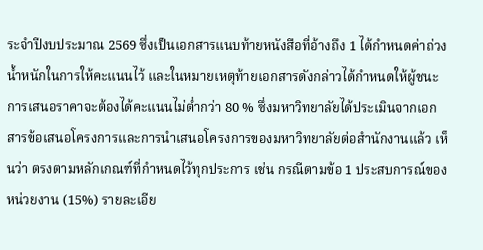ระจำปีงบประมาณ 2569 ซึ่งเป็นเอกสารแนบท้ายหนังสือที่อ้างถึง 1 ได้กำหนดค่าถ่วงน้ำหนักในการให้คะแนนไว้ และในหมายเหตุท้ายเอกสารดังกล่าวได้กำหนดให้ผู้ชนะการเสนอราคาจะต้องได้คะแนนไม่ต่ำกว่า 80 % ซึ่งมหาวิทยาลัยได้ประเมินจากเอกสารข้อเสนอโครงการและการนำเสนอโครงการของมหาวิทยาลัยต่อสำนักงานแล้ว เห็นว่า ตรงตามหลักเกณฑ์ที่กำหนดไว้ทุกประการ เช่น กรณีตามข้อ 1 ประสบการณ์ของหน่วยงาน (15%) รายละเอีย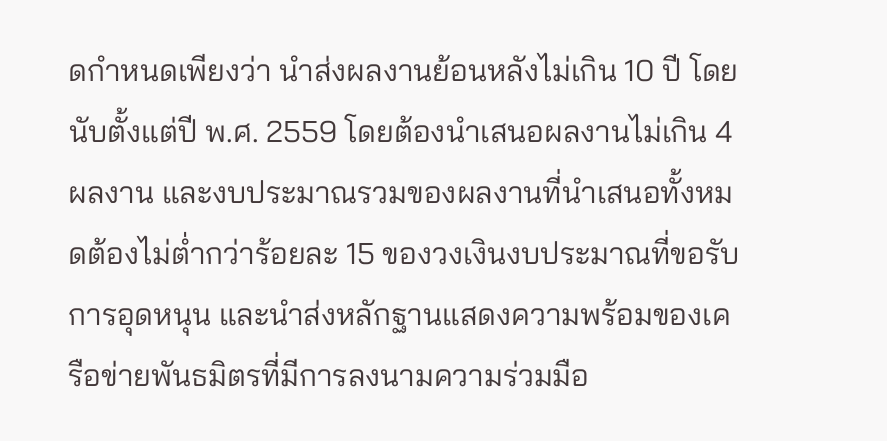ดกำหนดเพียงว่า นำส่งผลงานย้อนหลังไม่เกิน 10 ปี โดยนับตั้งแต่ปี พ.ศ. 2559 โดยต้องนำเสนอผลงานไม่เกิน 4 ผลงาน และงบประมาณรวมของผลงานที่นำเสนอทั้งหมดต้องไม่ต่ำกว่าร้อยละ 15 ของวงเงินงบประมาณที่ขอรับการอุดหนุน และนำส่งหลักฐานแสดงความพร้อมของเครือข่ายพันธมิตรที่มีการลงนามความร่วมมือ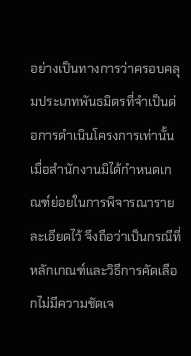อย่างเป็นทางการว่าครอบคลุมประเภทพันธมิตรที่จำเป็นต่อการดำเนินโครงการเท่านั้น เมื่อสำนักงานมิได้กำหนดเกณฑ์ย่อยในการพิจารณารายละเอียดไว้ จึงถือว่าเป็นกรณีที่หลักเกณฑ์และวิธีการคัดเลือกไม่มีความชัดเจ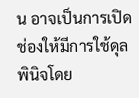น อาจเป็นการเปิดช่องให้มีการใช้ดุลพินิจโดย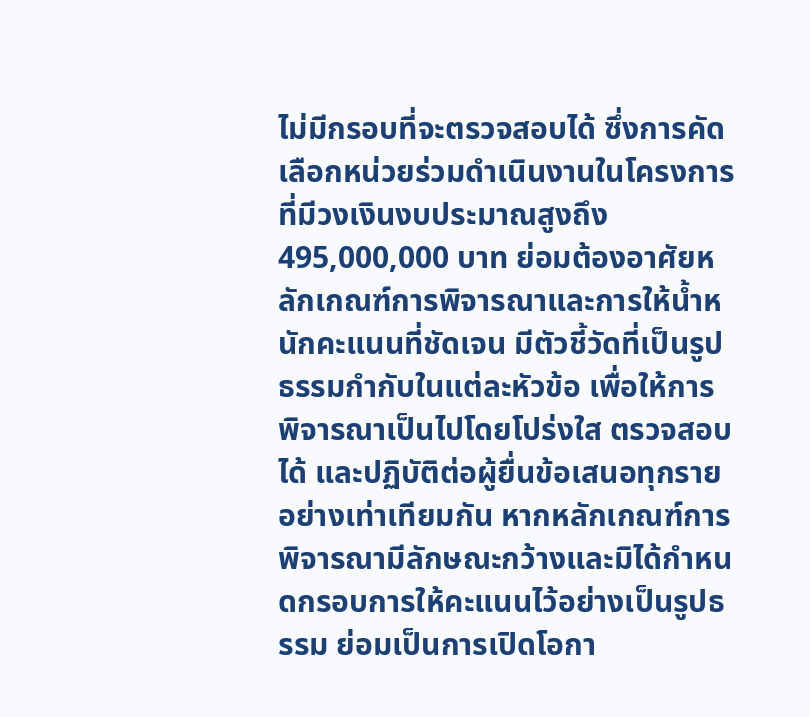ไม่มีกรอบที่จะตรวจสอบได้ ซึ่งการคัดเลือกหน่วยร่วมดำเนินงานในโครงการที่มีวงเงินงบประมาณสูงถึง 495,000,000 บาท ย่อมต้องอาศัยหลักเกณฑ์การพิจารณาและการให้น้ำหนักคะแนนที่ชัดเจน มีตัวชี้วัดที่เป็นรูปธรรมกำกับในแต่ละหัวข้อ เพื่อให้การพิจารณาเป็นไปโดยโปร่งใส ตรวจสอบได้ และปฏิบัติต่อผู้ยื่นข้อเสนอทุกรายอย่างเท่าเทียมกัน หากหลักเกณฑ์การพิจารณามีลักษณะกว้างและมิได้กำหนดกรอบการให้คะแนนไว้อย่างเป็นรูปธรรม ย่อมเป็นการเปิดโอกา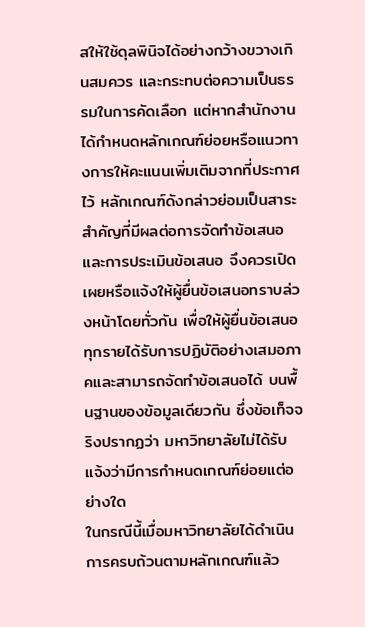สให้ใช้ดุลพินิจได้อย่างกว้างขวางเกินสมควร และกระทบต่อความเป็นธรรมในการคัดเลือก แต่หากสำนักงานได้กำหนดหลักเกณฑ์ย่อยหรือแนวทางการให้คะแนนเพิ่มเติมจากที่ประกาศไว้ หลักเกณฑ์ดังกล่าวย่อมเป็นสาระสำคัญที่มีผลต่อการจัดทำข้อเสนอและการประเมินข้อเสนอ จึงควรเปิดเผยหรือแจ้งให้ผู้ยื่นข้อเสนอทราบล่วงหน้าโดยทั่วกัน เพื่อให้ผู้ยื่นข้อเสนอทุกรายได้รับการปฏิบัติอย่างเสมอภาคและสามารถจัดทำข้อเสนอได้ บนพื้นฐานของข้อมูลเดียวกัน ซึ่งข้อเท็จจริงปรากฏว่า มหาวิทยาลัยไม่ได้รับแจ้งว่ามีการกำหนดเกณฑ์ย่อยแต่อย่างใด
ในกรณีนี้เมื่อมหาวิทยาลัยได้ดำเนินการครบถ้วนตามหลักเกณฑ์แล้ว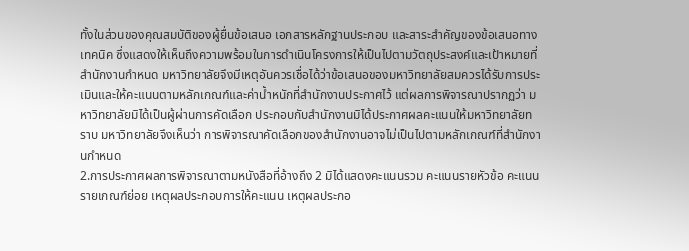ทั้งในส่วนของคุณสมบัติของผู้ยื่นข้อเสนอ เอกสารหลักฐานประกอบ และสาระสำคัญของข้อเสนอทางเทคนิค ซึ่งแสดงให้เห็นถึงความพร้อมในการดำเนินโครงการให้เป็นไปตามวัตถุประสงค์และเป้าหมายที่สำนักงานกำหนด มหาวิทยาลัยจึงมีเหตุอันควรเชื่อได้ว่าข้อเสนอของมหาวิทยาลัยสมควรได้รับการประเมินและให้คะแนนตามหลักเกณฑ์และค่าน้ำหนักที่สำนักงานประกาศไว้ แต่ผลการพิจารณาปรากฏว่า มหาวิทยาลัยมิได้เป็นผู้ผ่านการคัดเลือก ประกอบกับสำนักงานมิได้ประกาศผลคะแนนให้มหาวิทยาลัยทราบ มหาวิทยาลัยจึงเห็นว่า การพิจารณาคัดเลือกของสำนักงานอาจไม่เป็นไปตามหลักเกณฑ์ที่สำนักงานกำหนด
2.การประกาศผลการพิจารณาตามหนังสือที่อ้างถึง 2 มิได้แสดงคะแนนรวม คะแนนรายหัวข้อ คะแนนรายเกณฑ์ย่อย เหตุผลประกอบการให้คะแนน เหตุผลประกอ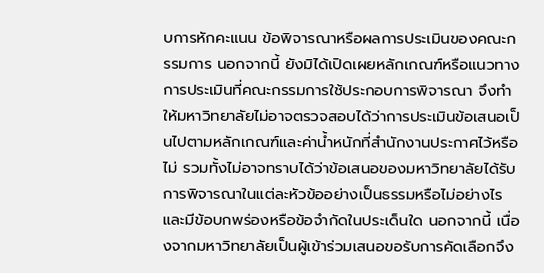บการหักคะแนน ข้อพิจารณาหรือผลการประเมินของคณะกรรมการ นอกจากนี้ ยังมิได้เปิดเผยหลักเกณฑ์หรือแนวทางการประเมินที่คณะกรรมการใช้ประกอบการพิจารณา จึงทำให้มหาวิทยาลัยไม่อาจตรวจสอบได้ว่าการประเมินข้อเสนอเป็นไปตามหลักเกณฑ์และค่าน้ำหนักที่สำนักงานประกาศไว้หรือไม่ รวมทั้งไม่อาจทราบได้ว่าข้อเสนอของมหาวิทยาลัยได้รับการพิจารณาในแต่ละหัวข้ออย่างเป็นธรรมหรือไม่อย่างไร และมีข้อบกพร่องหรือข้อจำกัดในประเด็นใด นอกจากนี้ เนื่องจากมหาวิทยาลัยเป็นผู้เข้าร่วมเสนอขอรับการคัดเลือกจึง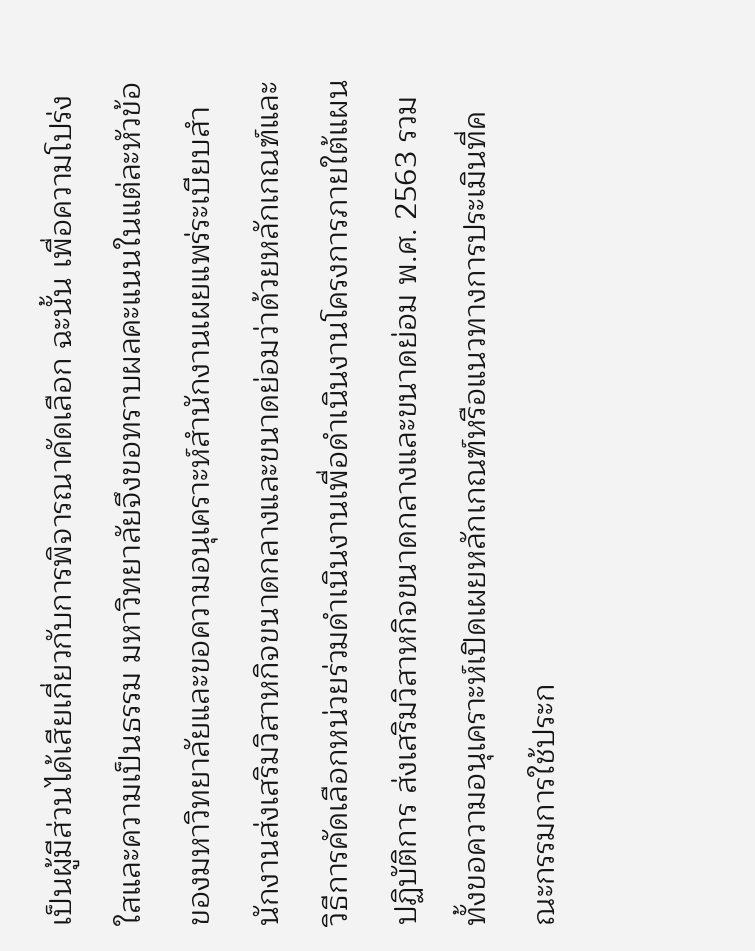เป็นผู้มีส่วนได้เสียเกี่ยวกับการพิจารณาคัดเลือก ฉะนั้น เพื่อความโปร่งใสและความเป็นธรรม มหาวิทยาลัยจึงขอทราบผลคะแนนในแต่ละหัวข้อของมหาวิทยาลัยและขอความอนุเคราะห์สำนักงานเผยแพร่ระเบียบสำนักงานส่งเสริมวิสาหกิจขนาดกลางและขนาดย่อมว่าด้วยหลักเกณฑ์และวิธีการคัดเลือกหน่วยร่วมดำเนินงานเพื่อดำเนินงานโครงการภายใต้แผนปฏิบัติการ ส่งเสริมวิสาหกิจขนาดกลางและขนาดย่อม พ.ศ. 2563 รวมทั้งขอความอนุเคราะห์เปิดเผยหลักเกณฑ์หรือแนวทางการประเมินที่คณะกรรมการใช้ประก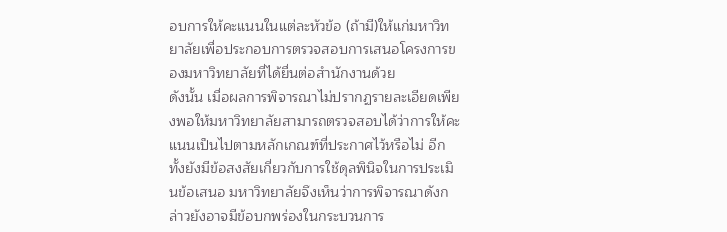อบการให้คะแนนในแต่ละหัวข้อ (ถ้ามี)ให้แก่มหาวิทยาลัยเพื่อประกอบการตรวจสอบการเสนอโครงการของมหาวิทยาลัยที่ได้ยื่นต่อสำนักงานด้วย
ดังนั้น เมื่อผลการพิจารณาไม่ปรากฏรายละเอียดเพียงพอให้มหาวิทยาลัยสามารถตรวจสอบได้ว่าการให้คะแนนเป็นไปตามหลักเกณฑ์ที่ประกาศไว้หรือไม่ อีกทั้งยังมีข้อสงสัยเกี่ยวกับการใช้ดุลพินิจในการประเมินข้อเสนอ มหาวิทยาลัยจึงเห็นว่าการพิจารณาดังกล่าวยังอาจมีข้อบกพร่องในกระบวนการ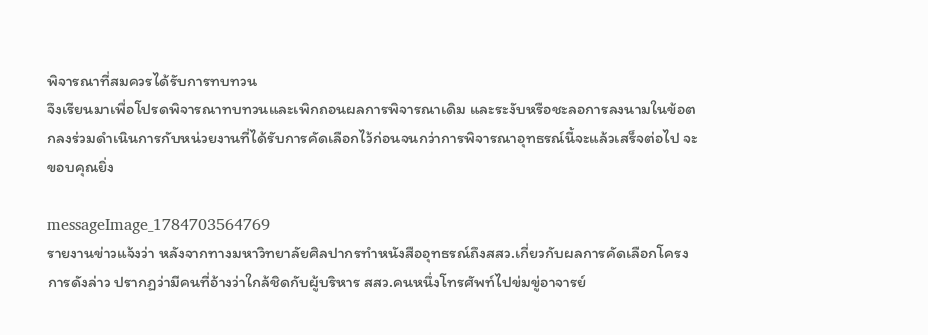พิจารณาที่สมควรได้รับการทบทวน
จึงเรียนมาเพื่อโปรดพิจารณาทบทวนและเพิกถอนผลการพิจารณาเดิม และระงับหรือชะลอการลงนามในข้อตกลงร่วมดำเนินการกับหน่วยงานที่ได้รับการคัดเลือกไว้ก่อนจนกว่าการพิจารณาอุทธรณ์นี้จะแล้วเสร็จต่อไป จะขอบคุณยิ่ง

messageImage_1784703564769
รายงานข่าวแจ้งว่า หลังจากทางมหาวิทยาลัยศิลปากรทำหนังสืออุทธรณ์ถึงสสว.เกี่ยวกับผลการคัดเลือกโครงการดังล่าว ปรากฏว่ามีคนที่อ้างว่าใกล้ชิดกับผู้บริหาร สสว.คนหนึ่งโทรศัพท์ไปข่มขู่อาจารย์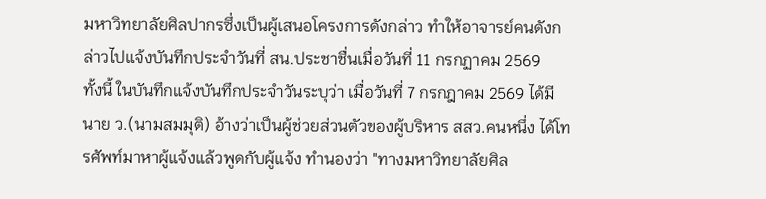มหาวิทยาลัยศิลปากรซึ่งเป็นผู้เสนอโครงการดังกล่าว ทำให้อาจารย์คนดังกล่าวไปแจ้งบันทึกประจำวันที่ สน.ประชาชื่นเมื่อวันที่ 11 กรกฏาคม 2569
ทั้งนี้ ในบันทึกแจ้งบันทึกประจำวันระบุว่า เมื่อวันที่ 7 กรกฎาคม 2569 ได้มี นาย ว.(นามสมมุติ) อ้างว่าเป็นผู้ช่วยส่วนตัวของผู้บริหาร สสว.คนหนึ่ง ได้โทรศัพท์มาหาผู้แจ้งแล้วพูดกับผู้แจ้ง ทำนองว่า "ทางมหาวิทยาลัยศิล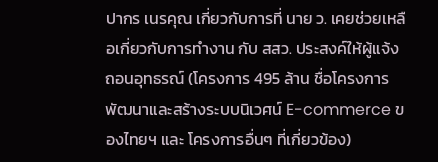ปากร เนรคุณ เกี่ยวกับการที่ นาย ว. เคยช่วยเหลือเกี่ยวกับการทำงาน กับ สสว. ประสงค์ให้ผู้แจ้ง ถอนอุทธรณ์ (โครงการ 495 ล้าน ชื่อโครงการพัฒนาและสร้างระบบนิเวศน์ E-commerce ของไทยฯ และ โครงการอื่นๆ ที่เกี่ยวข้อง)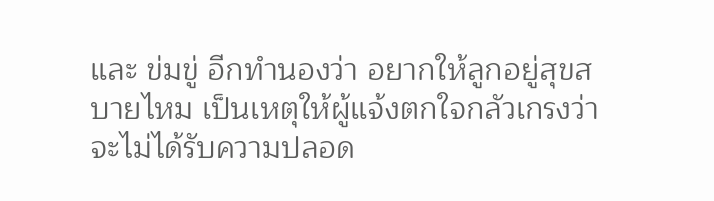และ ข่มขู่ อีกทำนองว่า อยากให้ลูกอยู่สุขสบายไหม เป็นเหตุให้ผู้แจ้งตกใจกลัวเกรงว่าจะไม่ได้รับความปลอด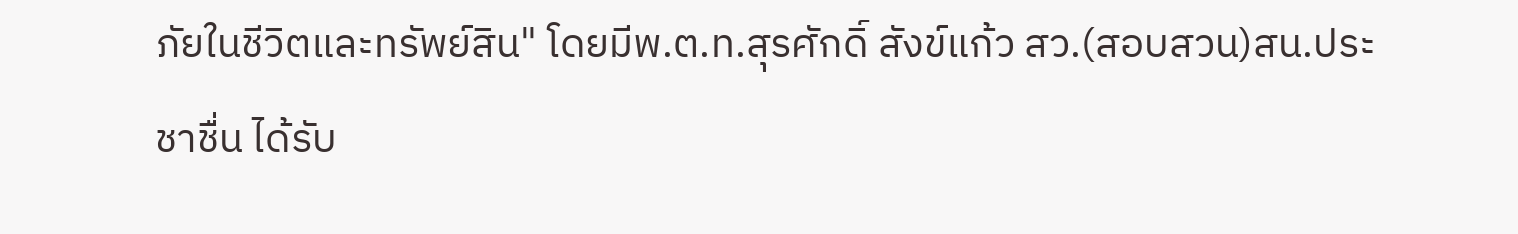ภัยในชีวิตและทรัพย์สิน" โดยมีพ.ต.ท.สุรศักดิ์ สังข์แก้ว สว.(สอบสวน)สน.ประชาชื่น ได้รับ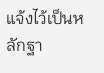แจ้งไว้เป็นหลักฐา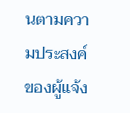นตามความประสงค์ของผู้แจ้ง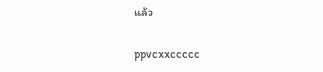แล้ว

ppvcxxccccc